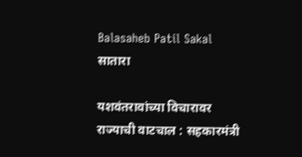Balasaheb Patil Sakal
सातारा

यशवंतरावांच्या विचारावर राज्याची वाटचाल : सहकारमंत्री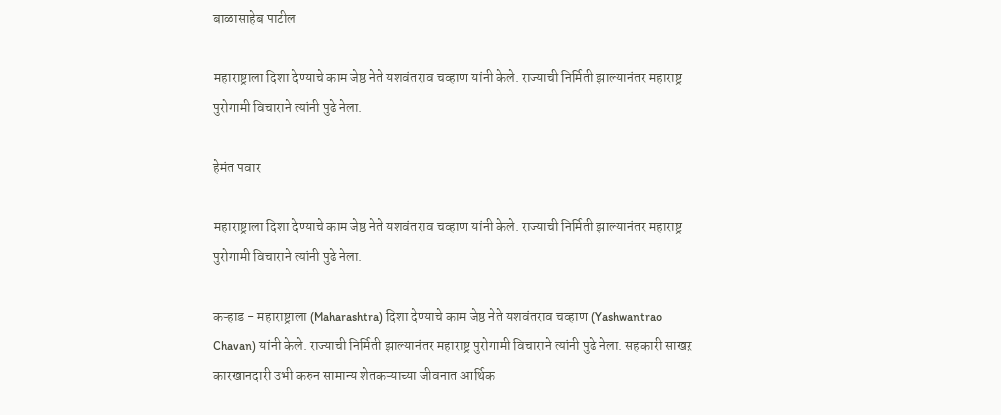बाळासाहेब पाटील

महाराष्ट्राला दिशा देण्याचे काम जेष्ठ नेते यशवंतराव चव्हाण यांनी केले. राज्याची निर्मिती झाल्यानंतर महाराष्ट्र पुरोगामी विचाराने त्यांनी पुढे नेला.

हेमंत पवार

महाराष्ट्राला दिशा देण्याचे काम जेष्ठ नेते यशवंतराव चव्हाण यांनी केले. राज्याची निर्मिती झाल्यानंतर महाराष्ट्र पुरोगामी विचाराने त्यांनी पुढे नेला.

कऱ्हाड - महाराष्ट्राला (Maharashtra) दिशा देण्याचे काम जेष्ठ नेते यशवंतराव चव्हाण (Yashwantrao Chavan) यांनी केले. राज्याची निर्मिती झाल्यानंतर महाराष्ट्र पुरोगामी विचाराने त्यांनी पुढे नेला. सहकारी साखऱ कारखानदारी उभी करुन सामान्य शेतकऱ्याच्या जीवनात आर्थिक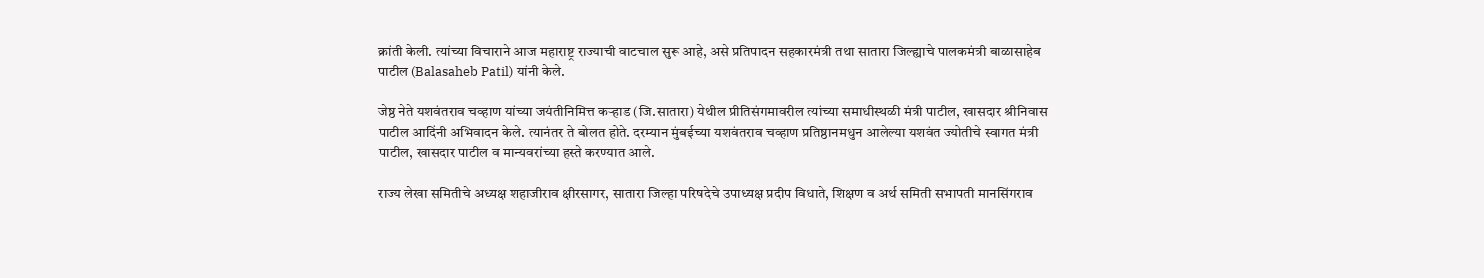क्रांती केली. त्यांच्या विचाराने आज महाराष्ट्र राज्याची वाटचाल सुरू आहे, असे प्रतिपादन सहकारमंत्री तथा सातारा जिल्ह्याचे पालकमंत्री बाळासाहेब पाटील (Balasaheb Patil) यांनी केले.

जेष्ठ नेते यशवंतराव चव्हाण यांच्या जयंतीनिमित्त कऱ्हाड (जि.सातारा) येथील प्रीतिसंगमावरील त्यांच्या समाधीस्थळी मंत्री पाटील, खासदार श्रीनिवास पाटील आदिंनी अभिवादन केले. त्यानंतर ते बोलत होते. दरम्यान मुंबईच्या यशवंतराव चव्हाण प्रतिष्ठानमधुन आलेल्या यशवंत ज्योतीचे स्वागत मंत्री पाटील, खासदार पाटील व मान्यवरांच्या हस्ते करण्यात आले.

राज्य लेखा समितीचे अध्यक्ष शहाजीराव क्षीरसागर, सातारा जिल्हा परिषदेचे उपाध्यक्ष प्रदीप विधाते, शिक्षण व अर्थ समिती सभापती मानसिंगराव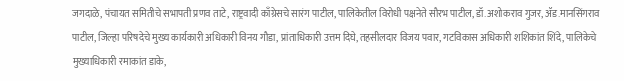जगदाळे, पंचायत समितीचे सभापती प्रणव ताटे, राष्ट्रवादी काँग्रेसचे सारंग पाटील, पालिकेतील विरोधी पक्षनेते सौरभ पाटील, डॉ.अशोकराव गुजर, ॲड.मानसिंगराव पाटील, जिल्हा परिषदेचे मुख्य कार्यकारी अधिकारी विनय गौडा, प्रांताधिकारी उत्तम दिघे, तहसीलदार विजय पवार, गटविकास अधिकारी शशिकांत शिंदे, पालिकेचे मुख्याधिकारी रमाकांत डाके,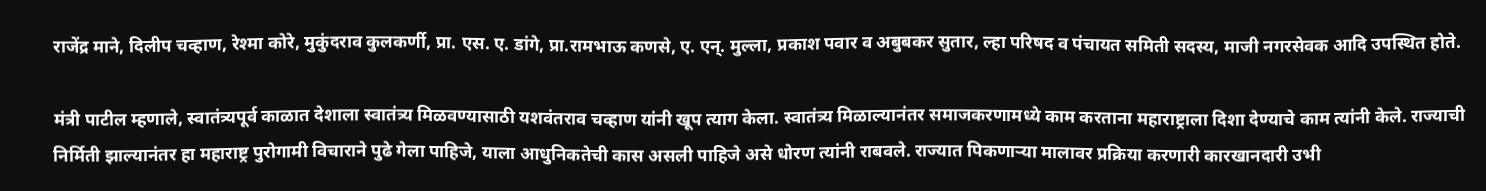राजेंद्र माने, दिलीप चव्हाण, रेश्मा कोरे, मुकुंदराव कुलकर्णी, प्रा. एस. ए. डांगे, प्रा.रामभाऊ कणसे, ए. एन्. मुल्ला, प्रकाश पवार व अबुबकर सुतार, ल्हा परिषद व पंचायत समिती सदस्य, माजी नगरसेवक आदि उपस्थित होते.

मंत्री पाटील म्हणाले, स्वातंत्र्यपूर्व काळात देशाला स्वातंत्र्य मिळवण्यासाठी यशवंतराव चव्हाण यांनी खूप त्याग केला. स्वातंत्र्य मिळाल्यानंतर समाजकरणामध्ये काम करताना महाराष्ट्राला दिशा देण्याचे काम त्यांनी केले. राज्याची निर्मिती झाल्यानंतर हा महाराष्ट्र पुरोगामी विचाराने पुढे गेला पाहिजे, याला आधुनिकतेची कास असली पाहिजे असे धोरण त्यांनी राबवले. राज्यात पिकणाऱ्या मालावर प्रक्रिया करणारी कारखानदारी उभी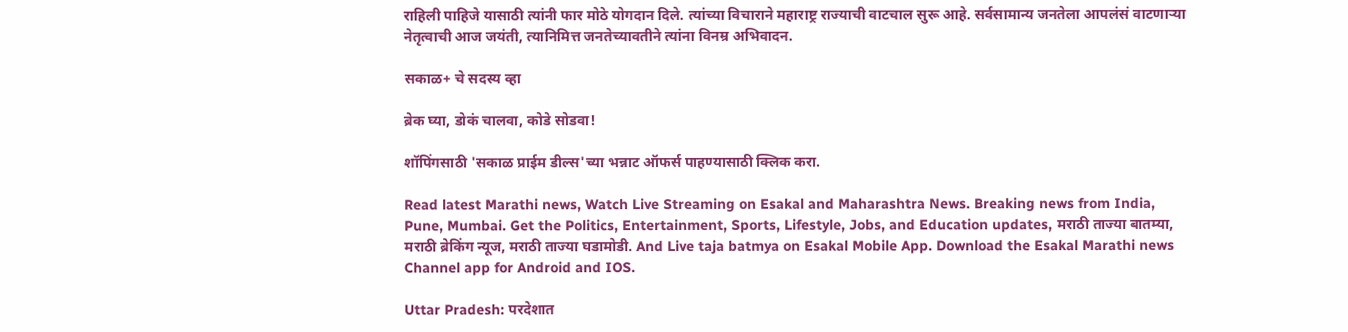राहिली पाहिजे यासाठी त्यांनी फार मोठे योगदान दिले. त्यांच्या विचाराने महाराष्ट्र राज्याची वाटचाल सुरू आहे. सर्वसामान्य जनतेला आपलंसं वाटणाऱ्या नेतृत्वाची आज जयंती, त्यानिमित्त जनतेच्यावतीने त्यांना विनम्र अभिवादन.

सकाळ+ चे सदस्य व्हा

ब्रेक घ्या, डोकं चालवा, कोडे सोडवा!

शॉपिंगसाठी 'सकाळ प्राईम डील्स'च्या भन्नाट ऑफर्स पाहण्यासाठी क्लिक करा.

Read latest Marathi news, Watch Live Streaming on Esakal and Maharashtra News. Breaking news from India, Pune, Mumbai. Get the Politics, Entertainment, Sports, Lifestyle, Jobs, and Education updates, मराठी ताज्या बातम्या, मराठी ब्रेकिंग न्यूज, मराठी ताज्या घडामोडी. And Live taja batmya on Esakal Mobile App. Download the Esakal Marathi news Channel app for Android and IOS.

Uttar Pradesh: परदेशात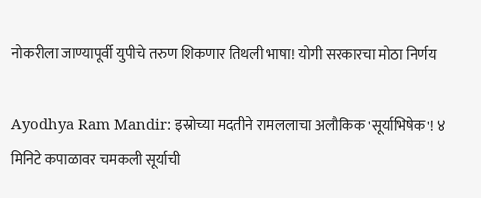नोकरीला जाण्यापूर्वी युपीचे तरुण शिकणार तिथली भाषा! योगी सरकारचा मोठा निर्णय

Ayodhya Ram Mandir: इस्रोच्या मदतीने रामललाचा अलौकिक 'सूर्याभिषेक'! ४ मिनिटे कपाळावर चमकली सूर्याची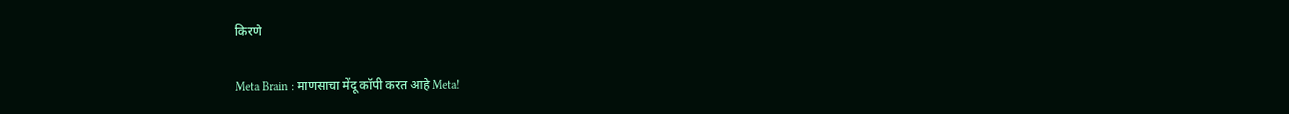किरणे

Meta Brain : माणसाचा मेंदू कॉपी करत आहे Meta!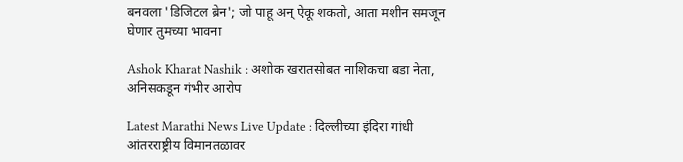बनवला 'डिजिटल ब्रेन'; जो पाहू अन् ऐकू शकतो, आता मशीन समजून घेणार तुमच्या भावना

Ashok Kharat Nashik : अशोक खरातसोबत नाशिकचा बडा नेता, अनिसकडून गंभीर आरोप

Latest Marathi News Live Update : दिल्लीच्या इंदिरा गांधी आंतरराष्ट्रीय विमानतळावर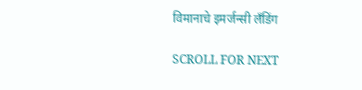विमानाचे इमर्जन्सी लँडिंग

SCROLL FOR NEXT